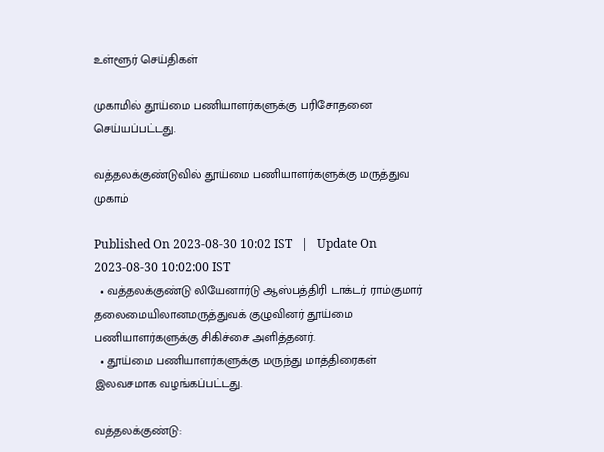உள்ளூர் செய்திகள்

முகாமில் தூய்மை பணியாளர்களுக்கு பரிசோதனை செய்யப்பட்டது.

வத்தலக்குண்டுவில் தூய்மை பணியாளர்களுக்கு மருத்துவ முகாம்

Published On 2023-08-30 10:02 IST   |   Update On 2023-08-30 10:02:00 IST
  • வத்தலக்குண்டு லியேனார்டு ஆஸ்பத்திரி டாக்டர் ராம்குமார் தலைமையிலானமருத்துவக் குழுவினர் தூய்மை பணியாளர்களுக்கு சிகிச்சை அளித்தனர்.
  • தூய்மை பணியாளர்களுக்கு மருந்து மாத்திரைகள் இலவசமாக வழங்கப்பட்டது.

வத்தலக்குண்டு: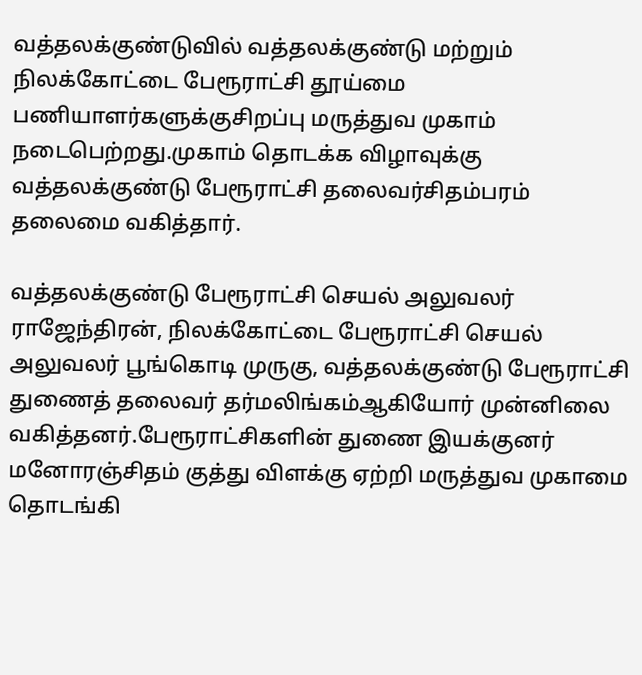வத்தலக்குண்டுவில் வத்தலக்குண்டு மற்றும் நிலக்கோட்டை பேரூராட்சி தூய்மை பணியாளர்களுக்குசிறப்பு மருத்துவ முகாம் நடைபெற்றது.முகாம் தொடக்க விழாவுக்கு வத்தலக்குண்டு பேரூராட்சி தலைவர்சிதம்பரம் தலைமை வகித்தார்.

வத்தலக்குண்டு பேரூராட்சி செயல் அலுவலர் ராஜேந்திரன், நிலக்கோட்டை பேரூராட்சி செயல் அலுவலர் பூங்கொடி முருகு, வத்தலக்குண்டு பேரூராட்சி துணைத் தலைவர் தர்மலிங்கம்ஆகியோர் முன்னிலை வகித்தனர்.பேரூராட்சிகளின் துணை இயக்குனர் மனோரஞ்சிதம் குத்து விளக்கு ஏற்றி மருத்துவ முகாமை தொடங்கி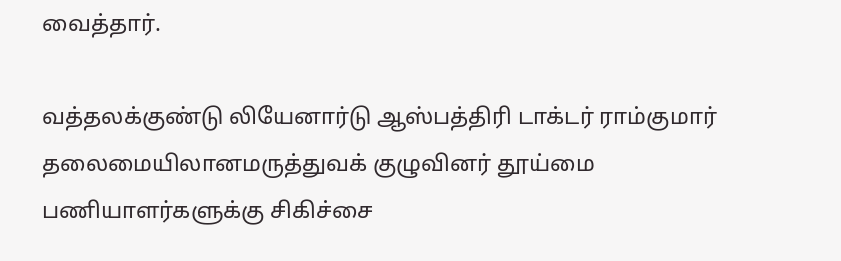வைத்தார்.

வத்தலக்குண்டு லியேனார்டு ஆஸ்பத்திரி டாக்டர் ராம்குமார் தலைமையிலானமருத்துவக் குழுவினர் தூய்மை பணியாளர்களுக்கு சிகிச்சை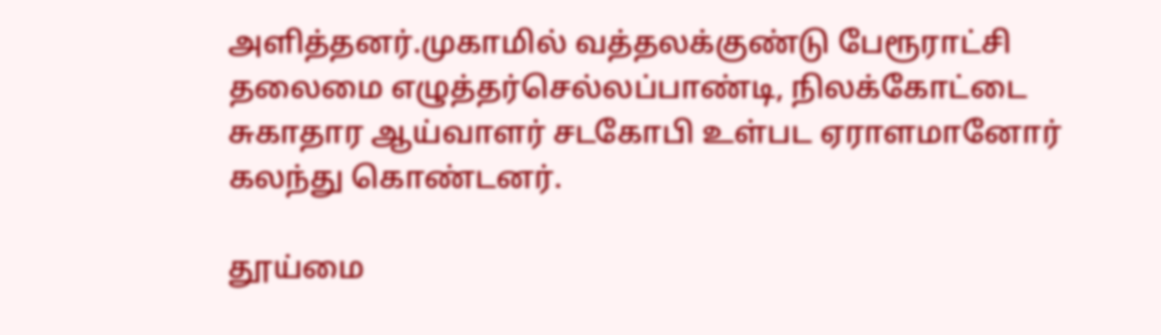அளித்தனர்.முகாமில் வத்தலக்குண்டு பேரூராட்சி தலைமை எழுத்தர்செல்லப்பாண்டி, நிலக்கோட்டை சுகாதார ஆய்வாளர் சடகோபி உள்பட ஏராளமானோர் கலந்து கொண்டனர்.

தூய்மை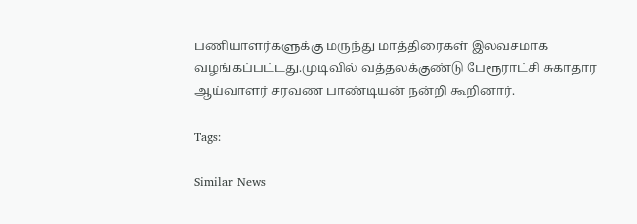பணியாளர்களுக்கு மருந்து மாத்திரைகள் இலவசமாக வழங்கப்பட்டது.முடிவில் வத்தலக்குண்டு பேரூராட்சி சுகாதார ஆய்வாளர் சரவண பாண்டியன் நன்றி கூறினார்.

Tags:

Similar News